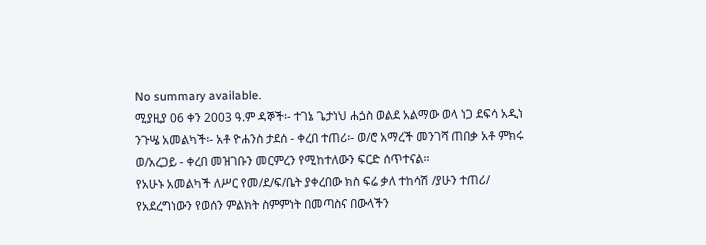No summary available.
ሚያዚያ 06 ቀን 2003 ዓ.ም ዳኞች፡- ተገኔ ጌታነህ ሐጏስ ወልደ አልማው ወላ ነጋ ደፍሳ አዲነ ንጉሤ አመልካች፡- አቶ ዮሐንስ ታደሰ - ቀረበ ተጠሪ፡- ወ/ሮ አማረች መንገሻ ጠበቃ አቶ ምክሩ ወ/አረጋይ - ቀረበ መዝገቡን መርምረን የሚከተለውን ፍርድ ሰጥተናል።
የአሁኑ አመልካች ለሥር የመ/ደ/ፍ/ቤት ያቀረበው ክስ ፍሬ ቃለ ተከሳሽ /ያሁን ተጠሪ/ የአደረግነውን የወሰን ምልክት ስምምነት በመጣስና በውላችን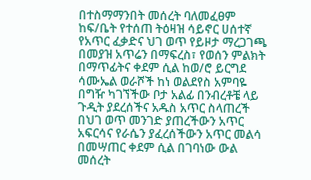በተስማማንበት መሰረት ባለመፈፀም ከፍ/ቤት የተሰጠ ትዕዛዝ ሳይኖር ሀሰተኛ የአጥር ፈቃድና ህገ ወጥ የይዞታ ማረጋገጫ በመያዝ አጥሬን በማፍረስ፣ የወሰን ምልክት በማጥፊትና ቀደም ሲል ከወ/ሮ ይርግደ ሳሙኤል ወራሾች ከነ ወልደየስ አምባዬ በግዥ ካገኘችው ቦታ አልፊ በንብረቶቼ ላይ ጉዲት ያደረሰችና አዱስ አጥር ስላጠረች በህገ ወጥ መንገድ ያጠረችውን አጥር አፍርሳና የራሴን ያፈረሰችውን አጥር መልሳ በመሣጠር ቀደም ሲል በገባነው ውል መሰረት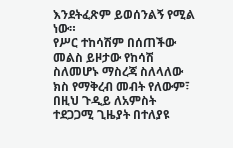እንደትፈጽም ይወሰንልኝ የሚል ነው።
የሥር ተከሳሽም በሰጠችው መልስ ይዞታው የከሳሽ ስለመሆኑ ማስረጃ ስለላለው ክስ የማቅረብ መብት የለውም፣ በዚህ ጉዲይ ለአምስት ተደጋጋሚ ጊዜያት በተለያዩ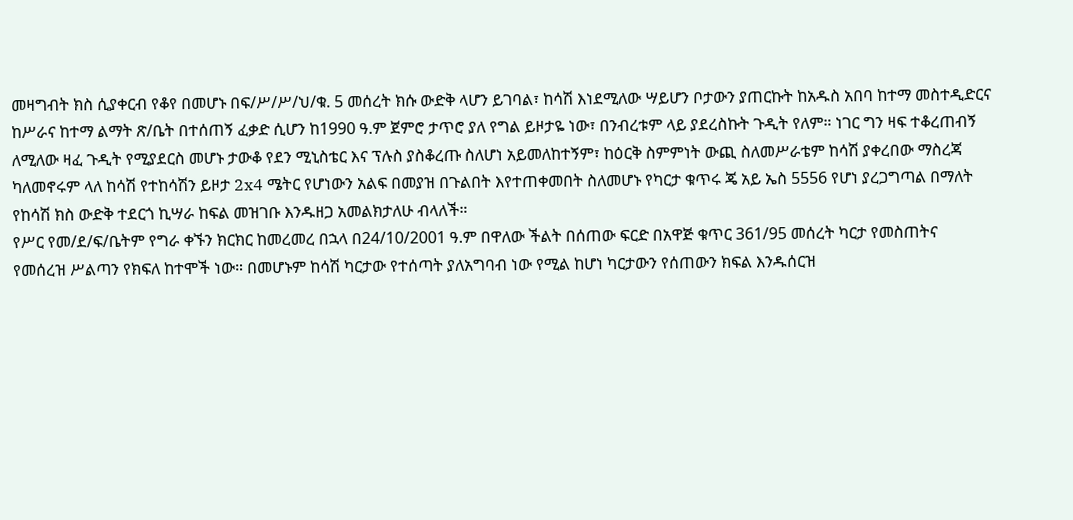መዛግብት ክስ ሲያቀርብ የቆየ በመሆኑ በፍ/ሥ/ሥ/ህ/ቁ. 5 መሰረት ክሱ ውድቅ ላሆን ይገባል፣ ከሳሽ እነደሚለው ሣይሆን ቦታውን ያጠርኩት ከአዱስ አበባ ከተማ መስተዲድርና ከሥራና ከተማ ልማት ጽ/ቤት በተሰጠኝ ፈቃድ ሲሆን ከ1990 ዓ.ም ጀምሮ ታጥሮ ያለ የግል ይዞታዬ ነው፣ በንብረቱም ላይ ያደረስኩት ጉዲት የለም። ነገር ግን ዛፍ ተቆረጠብኝ ለሚለው ዛፈ ጉዲት የሚያደርስ መሆኑ ታውቆ የደን ሚኒስቴር እና ፕሉስ ያስቆረጡ ስለሆነ አይመለከተኝም፣ ከዕርቅ ስምምነት ውጪ ስለመሥራቴም ከሳሽ ያቀረበው ማስረጃ ካለመኖሩም ላለ ከሳሽ የተከሳሽን ይዞታ 2x4 ሜትር የሆነውን አልፍ በመያዝ በጉልበት እየተጠቀመበት ስለመሆኑ የካርታ ቁጥሩ ጄ አይ ኤስ 5556 የሆነ ያረጋግጣል በማለት የከሳሽ ክስ ውድቅ ተደርጎ ኪሣራ ከፍል መዝገቡ እንዱዘጋ አመልክታለሁ ብላለች።
የሥር የመ/ደ/ፍ/ቤትም የግራ ቀኙን ክርክር ከመረመረ በኋላ በ24/10/2001 ዓ.ም በዋለው ችልት በሰጠው ፍርድ በአዋጅ ቁጥር 361/95 መሰረት ካርታ የመስጠትና የመሰረዝ ሥልጣን የክፍለ ከተሞች ነው። በመሆኑም ከሳሽ ካርታው የተሰጣት ያለአግባብ ነው የሚል ከሆነ ካርታውን የሰጠውን ክፍል እንዱሰርዝ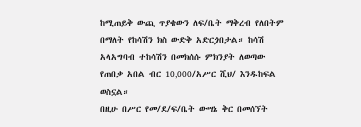ከሚጠይቅ ውጪ ጥያቄውን ለፍ/ቤት ማቅረብ የለበትም በማለት የከሳሽን ክስ ውድቅ አድርጏበታል። ከሳሽ አላአግባብ ተከሳሽን በመክሰሱ ምክንያት ለወጣው የጠበቃ አበል ብር 10‚000/አሥር ሺህ/ እንዱከፍል ወስኗል።
በዚሁ በሥር የመ/ደ/ፍ/ቤት ውሣኔ ቅር በመሰኘት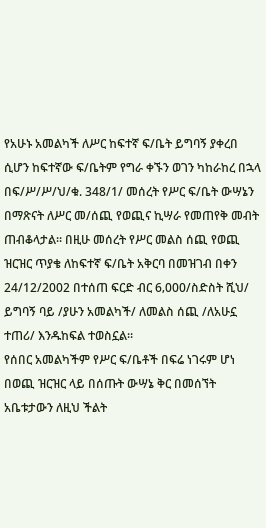የአሁኑ አመልካች ለሥር ከፍተኛ ፍ/ቤት ይግባኝ ያቀረበ ሲሆን ከፍተኛው ፍ/ቤትም የግራ ቀኙን ወገን ካከራከረ በኋላ በፍ/ሥ/ሥ/ህ/ቁ. 348/1/ መሰረት የሥር ፍ/ቤት ውሣኔን በማጽናት ለሥር መ/ሰጪ የወጪና ኪሣራ የመጠየቅ መብት ጠብቆላታል። በዚሁ መሰረት የሥር መልስ ሰጪ የወጪ ዝርዝር ጥያቄ ለከፍተኛ ፍ/ቤት አቅርባ በመዝገብ በቀን 24/12/2002 በተሰጠ ፍርድ ብር 6‚000/ስድስት ሺህ/ ይግባኝ ባይ /ያሁን አመልካች/ ለመልስ ሰጪ /ለአሁኗ ተጠሪ/ እንዱከፍል ተወስኗል።
የሰበር አመልካችም የሥር ፍ/ቤቶች በፍሬ ነገሩም ሆነ በወጪ ዝርዝር ላይ በሰጡት ውሣኔ ቅር በመሰኘት አቤቱታውን ለዚህ ችልት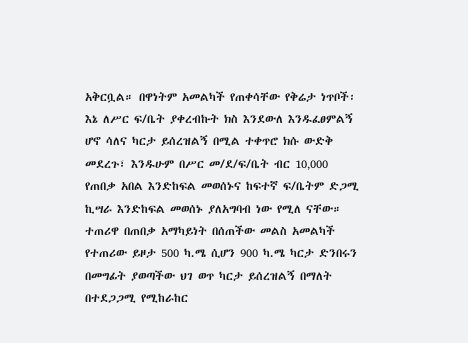አቅርቧል። በዋነትም አመልካች የጠቀሳቸው የቅሬታ ነጥቦች፡እኔ ለሥር ፍ/ቤት ያቀረብኩት ክስ እንደውለ እንዱፈፀምልኝ ሆኖ ሳለና ካርታ ይሰረዝልኝ በሚል ተቀጥሮ ክሱ ውድቅ መደረጉ፣ እንዱሁም በሥር መ/ደ/ፍ/ቤት ብር 10‚000 የጠበቃ አበል እንድከፍል መወሰኑና ከፍተኛ ፍ/ቤትም ድጋሚ ኪሣራ እንድከፍል መወሰኑ ያለአግባብ ነው የሚለ ናቸው። ተጠሪዋ በጠበቃ አማካይነት በሰጠችው መልስ አመልካች የተጠሪው ይዞታ 500 ካ.ሜ ሲሆን 900 ካ.ሜ ካርታ ድንበሩን በመግፊት ያወጣችው ህገ ወጥ ካርታ ይሰረዝልኝ በማለት በተደጋጋሚ የሚከራከር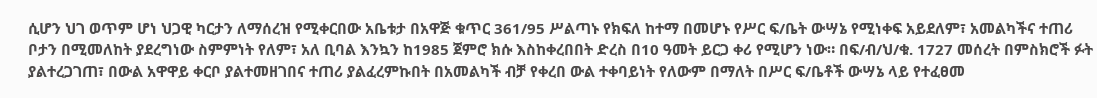ሲሆን ህገ ወጥም ሆነ ህጋዊ ካርታን ለማሰረዝ የሚቀርበው አቤቱታ በአዋጅ ቁጥር 361/95 ሥልጣኑ የክፍለ ከተማ በመሆኑ የሥር ፍ/ቤት ውሣኔ የሚነቀፍ አይደለም፣ አመልካችና ተጠሪ ቦታን በሚመለከት ያደረግነው ስምምነት የለም፣ አለ ቢባል እንኳን ከ1985 ጀምሮ ክሱ እስከቀረበበት ድረስ በ10 ዓመት ይርጋ ቀሪ የሚሆን ነው። በፍ/ብ/ህ/ቁ. 1727 መሰረት በምስክሮች ፉት ያልተረጋገጠ፣ በውል አዋዋይ ቀርቦ ያልተመዘገበና ተጠሪ ያልፈረምኩበት በአመልካች ብቻ የቀረበ ውል ተቀባይነት የለውም በማለት በሥር ፍ/ቤቶች ውሣኔ ላይ የተፈፀመ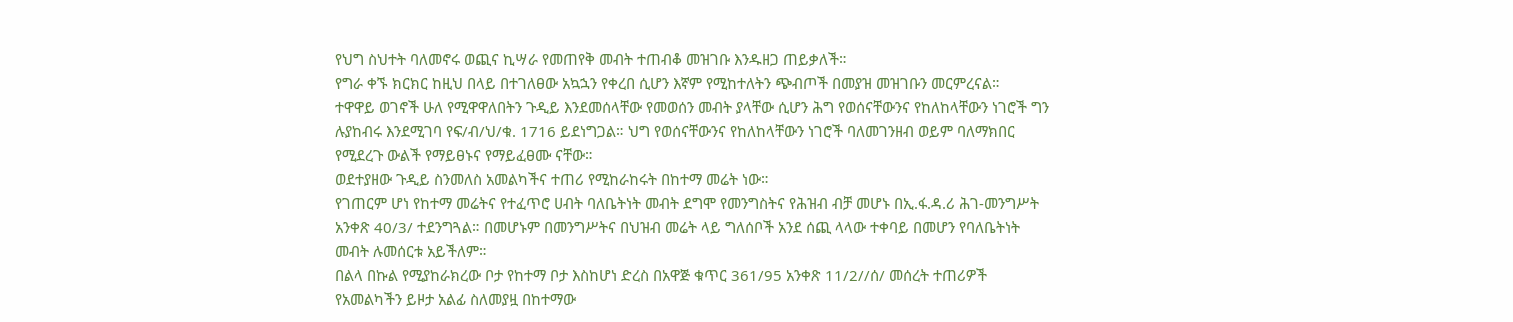የህግ ስህተት ባለመኖሩ ወጪና ኪሣራ የመጠየቅ መብት ተጠብቆ መዝገቡ እንዱዘጋ ጠይቃለች።
የግራ ቀኙ ክርክር ከዚህ በላይ በተገለፀው አኳኋን የቀረበ ሲሆን እኛም የሚከተለትን ጭብጦች በመያዝ መዝገቡን መርምረናል።
ተዋዋይ ወገኖች ሁለ የሚዋዋለበትን ጉዲይ እንደመሰላቸው የመወሰን መብት ያላቸው ሲሆን ሕግ የወሰናቸውንና የከለከላቸውን ነገሮች ግን ሉያከብሩ እንደሚገባ የፍ/ብ/ህ/ቁ. 1716 ይደነግጋል። ህግ የወሰናቸውንና የከለከላቸውን ነገሮች ባለመገንዘብ ወይም ባለማክበር የሚደረጉ ውልች የማይፀኑና የማይፈፀሙ ናቸው።
ወደተያዘው ጉዲይ ስንመለስ አመልካችና ተጠሪ የሚከራከሩት በከተማ መሬት ነው።
የገጠርም ሆነ የከተማ መሬትና የተፈጥሮ ሀብት ባለቤትነት መብት ደግሞ የመንግስትና የሕዝብ ብቻ መሆኑ በኢ.ፋ.ዳ.ሪ ሕገ-መንግሥት አንቀጽ 40/3/ ተደንግጓል። በመሆኑም በመንግሥትና በህዝብ መሬት ላይ ግለሰቦች አንደ ሰጪ ላላው ተቀባይ በመሆን የባለቤትነት መብት ሉመሰርቱ አይችለም።
በልላ በኩል የሚያከራክረው ቦታ የከተማ ቦታ እስከሆነ ድረስ በአዋጅ ቁጥር 361/95 አንቀጽ 11/2//ሰ/ መሰረት ተጠሪዎች የአመልካችን ይዞታ አልፊ ስለመያዟ በከተማው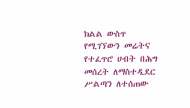ክልል ውስጥ የሚገኘውን መሬትና የተፈጥሮ ሀብት በሕግ መሰረት ለማስተዲደር ሥልጣን ለተሰጠው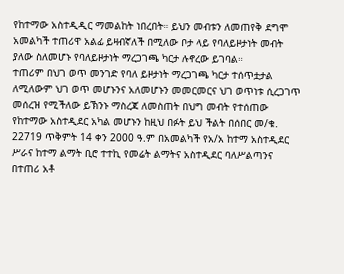የከተማው አስተዲዲር ማመልከት ነበረበት። ይህን መብቱን ለመጠየቅ ደግሞ አመልካች ተጠሪዋ አልፊ ይዛብኛለች በሚለው ቦታ ላይ የባለይዞታነት መብት ያለው ስለመሆኑ የባለይዞታነት ማረጋገጫ ካርታ ሉኖረው ይገባል።
ተጠሪም በህገ ወጥ መንገድ የባለ ይዞታነት ማረጋገጫ ካርታ ተሰጥቷታል ለሚለውም ህገ ወጥ መሆኑንና አለመሆኑን መመርመርና ህገ ወጥነቱ ሲረጋገጥ መሰረዝ የሚችለው ይኽንኑ ማስረጃ ለመስጠት በህግ መብት የተሰጠው የከተማው አስተዲደር አካል መሆኑን ከዚህ በፉት ይህ ችልት በሰበር መ/ቁ. 22719 ጥቅምት 14 ቀን 2000 ዓ.ም በአመልካች የአ/አ ከተማ አስተዲደር ሥራና ከተማ ልማት ቢሮ ተተኪ የመሬት ልማትና አስተዲደር ባለሥልጣንና በተጠሪ አቶ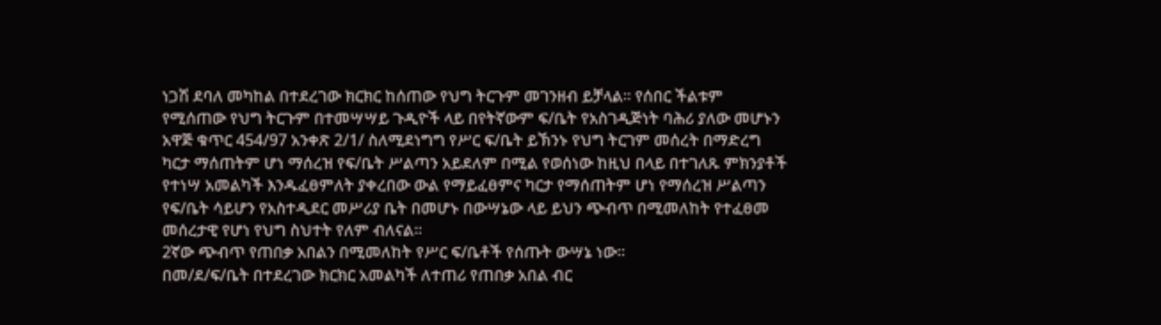ነጋሽ ደባለ መካከል በተደረገው ክርክር ከሰጠው የህግ ትርጉም መገንዘብ ይቻላል። የሰበር ችልቱም የሚሰጠው የህግ ትርጉም በተመሣሣይ ጉዲዮች ላይ በየትኛውም ፍ/ቤት የአስገዲጅነት ባሕሪ ያለው መሆኑን አዋጅ ቁጥር 454/97 አንቀጽ 2/1/ ስለሚደነግግ የሥር ፍ/ቤት ይኽንኑ የህግ ትርገም መሰረት በማድረግ ካርታ ማሰጠትም ሆነ ማሰረዝ የፍ/ቤት ሥልጣን አይደለም በሚል የወሰነው ከዚህ በላይ በተገለጹ ምክንያቶች የተነሣ አመልካች እንዱፈፀምለት ያቀረበው ውል የማይፈፀምና ካርታ የማሰጠትም ሆነ የማሰረዝ ሥልጣን የፍ/ቤት ሳይሆን የአስተዲደር መሥሪያ ቤት በመሆኑ በውሣኔው ላይ ይህን ጭብጥ በሚመለከት የተፈፀመ መሰረታዊ የሆነ የህግ ስህተት የለም ብለናል።
2ኛው ጭብጥ የጠበቃ አበልን በሚመለከት የሥር ፍ/ቤቶች የሰጡት ውሣኔ ነው።
በመ/ደ/ፍ/ቤት በተደረገው ክርክር አመልካች ለተጠሪ የጠበቃ አበል ብር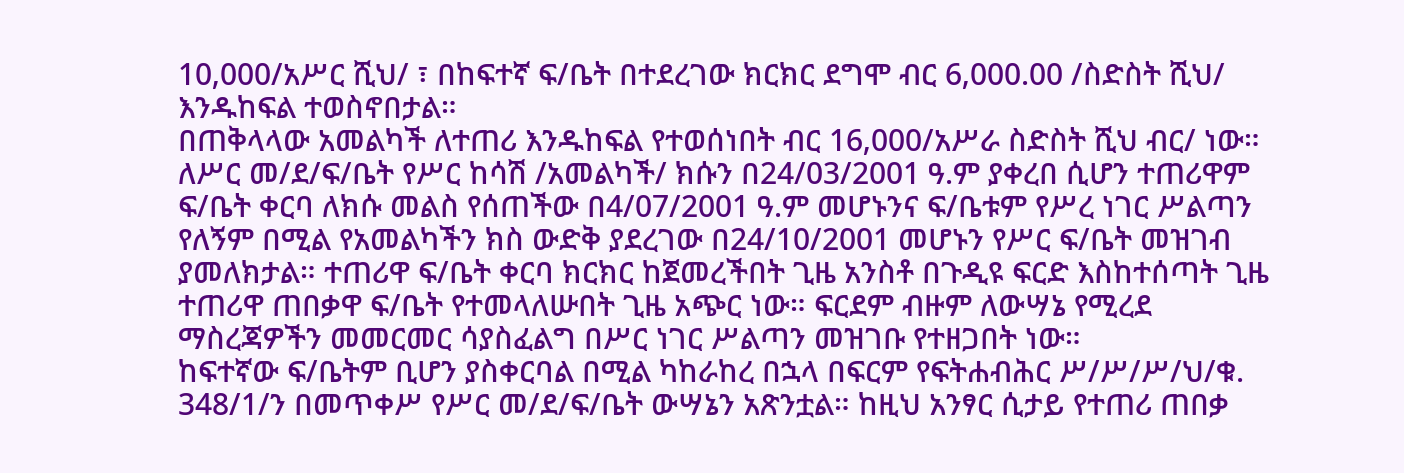10‚000/አሥር ሺህ/ ፣ በከፍተኛ ፍ/ቤት በተደረገው ክርክር ደግሞ ብር 6‚000.00 /ስድስት ሺህ/ እንዱከፍል ተወስኖበታል።
በጠቅላላው አመልካች ለተጠሪ እንዱከፍል የተወሰነበት ብር 16‚000/አሥራ ስድስት ሺህ ብር/ ነው።
ለሥር መ/ደ/ፍ/ቤት የሥር ከሳሽ /አመልካች/ ክሱን በ24/03/2001 ዓ.ም ያቀረበ ሲሆን ተጠሪዋም ፍ/ቤት ቀርባ ለክሱ መልስ የሰጠችው በ4/07/2001 ዓ.ም መሆኑንና ፍ/ቤቱም የሥረ ነገር ሥልጣን የለኝም በሚል የአመልካችን ክስ ውድቅ ያደረገው በ24/10/2001 መሆኑን የሥር ፍ/ቤት መዝገብ ያመለክታል። ተጠሪዋ ፍ/ቤት ቀርባ ክርክር ከጀመረችበት ጊዜ አንስቶ በጉዲዩ ፍርድ እስከተሰጣት ጊዜ ተጠሪዋ ጠበቃዋ ፍ/ቤት የተመላለሡበት ጊዜ አጭር ነው። ፍርደም ብዙም ለውሣኔ የሚረደ ማስረጃዎችን መመርመር ሳያስፈልግ በሥር ነገር ሥልጣን መዝገቡ የተዘጋበት ነው።
ከፍተኛው ፍ/ቤትም ቢሆን ያስቀርባል በሚል ካከራከረ በኋላ በፍርም የፍትሐብሕር ሥ/ሥ/ሥ/ህ/ቁ. 348/1/ን በመጥቀሥ የሥር መ/ደ/ፍ/ቤት ውሣኔን አጽንቷል። ከዚህ አንፃር ሲታይ የተጠሪ ጠበቃ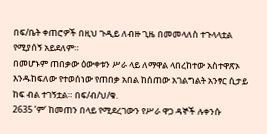በፍ/ቤት ቀጠሮዎች በዚህ ጉዲይ ለብዙ ጊዜ በመመላለስ ተጉላላቷል የሚያሰኝ አይደለም።
በመሆኑም ጠበቃው ዕውቀቱን ሥራ ላይ ለማዋል ላበረከተው አስተዋጽኦ እንዱከፍለው የተወሰነው የጠበቃ አበል ከሰጠው አገልግልት አንፃር ሲታይ ከፍ ብል ተገኝቷል። በፍ/ብ/ህ/ቁ.
2635 ’ም’ ከመጠን በላይ የሚደረገውን የሥራ ዋጋ ዳኞች ሉቀንሱ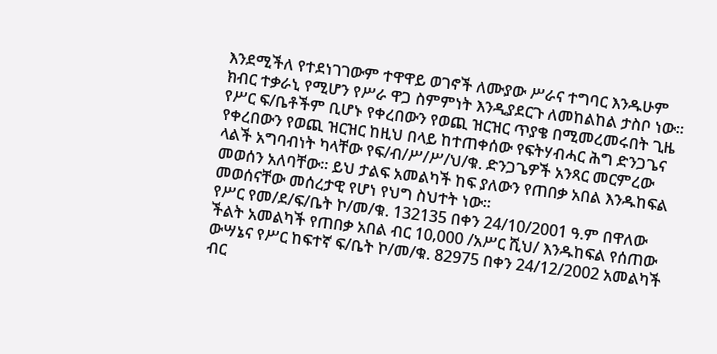እንደሚችለ የተደነገገውም ተዋዋይ ወገኖች ለሙያው ሥራና ተግባር እንዱሁም ክብር ተቃራኒ የሚሆን የሥራ ዋጋ ስምምነት እንዲያደርጉ ለመከልከል ታስቦ ነው።
የሥር ፍ/ቤቶችም ቢሆኑ የቀረበውን የወጪ ዝርዝር ጥያቄ በሚመረመሩበት ጊዜ የቀረበውን የወጪ ዝርዝር ከዚህ በላይ ከተጠቀሰው የፍትሃብሓር ሕግ ድንጋጌና ላልች አግባብነት ካላቸው የፍ/ብ/ሥ/ሥ/ህ/ቁ. ድንጋጌዎች አንጻር መርምረው መወሰን አለባቸው። ይህ ታልፍ አመልካች ከፍ ያለውን የጠበቃ አበል እንዱከፍል መወሰናቸው መሰረታዊ የሆነ የህግ ስህተት ነው።
የሥር የመ/ደ/ፍ/ቤት ኮ/መ/ቁ. 132135 በቀን 24/10/2001 ዓ.ም በዋለው ችልት አመልካች የጠበቃ አበል ብር 10‚000 /አሥር ሺህ/ እንዱከፍል የሰጠው ውሣኔና የሥር ከፍተኛ ፍ/ቤት ኮ/መ/ቁ. 82975 በቀን 24/12/2002 አመልካች ብር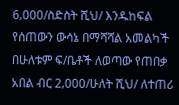6‚000/ስድስት ሺህ/ እንዱከፍል የሰጠውን ውሳኔ በማሻሻል አመልካች በሁለቱም ፍ/ቤቶች ለወጣው የጠበቃ አበል ብር 2‚000/ሁለት ሺህ/ ለተጠሪ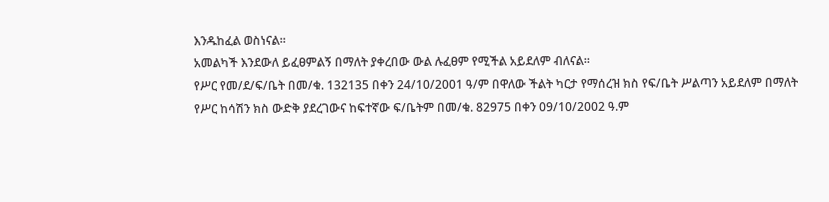እንዱከፈል ወስነናል።
አመልካች እንደውለ ይፈፀምልኝ በማለት ያቀረበው ውል ሉፈፀም የሚችል አይደለም ብለናል።
የሥር የመ/ደ/ፍ/ቤት በመ/ቁ. 132135 በቀን 24/10/2001 ዓ/ም በዋለው ችልት ካርታ የማሰረዝ ክስ የፍ/ቤት ሥልጣን አይደለም በማለት የሥር ከሳሽን ክስ ውድቅ ያደረገውና ከፍተኛው ፍ/ቤትም በመ/ቁ. 82975 በቀን 09/10/2002 ዓ.ም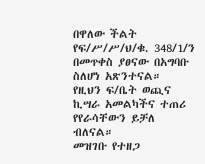በዋለው ችልት የፍ/ሥ/ሥ/ህ/ቁ. 348/1/ን በመጥቀስ ያፀናው በአግባቡ ስለሆነ አጽንተናል።
የዚህን ፍ/ቤት ወጪና ኪሣራ አመልካችና ተጠሪ የየራሳቸውን ይቻለ ብለናል።
መዝገቡ የተዘጋ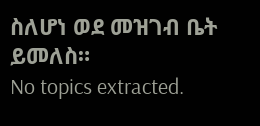ስለሆነ ወደ መዝገብ ቤት ይመለስ።
No topics extracted.